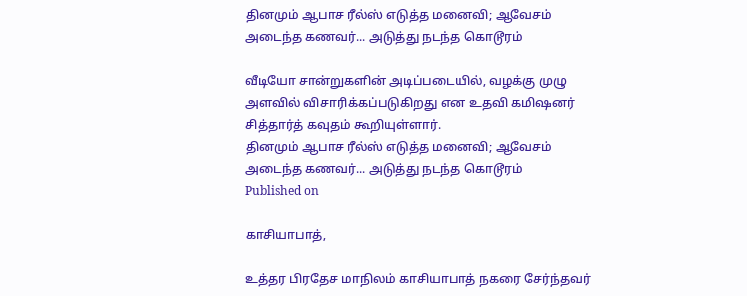தினமும் ஆபாச ரீல்ஸ் எடுத்த மனைவி; ஆவேசம் அடைந்த கணவர்... அடுத்து நடந்த கொடூரம்

வீடியோ சான்றுகளின் அடிப்படையில், வழக்கு முழு அளவில் விசாரிக்கப்படுகிறது என உதவி கமிஷனர் சித்தார்த் கவுதம் கூறியுள்ளார்.
தினமும் ஆபாச ரீல்ஸ் எடுத்த மனைவி; ஆவேசம் அடைந்த கணவர்... அடுத்து நடந்த கொடூரம்
Published on

காசியாபாத்,

உத்தர பிரதேச மாநிலம் காசியாபாத் நகரை சேர்ந்தவர்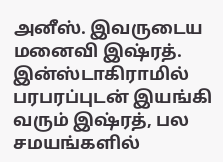அனீஸ். இவருடைய மனைவி இஷ்ரத். இன்ஸ்டாகிராமில் பரபரப்புடன் இயங்கி வரும் இஷ்ரத், பல சமயங்களில்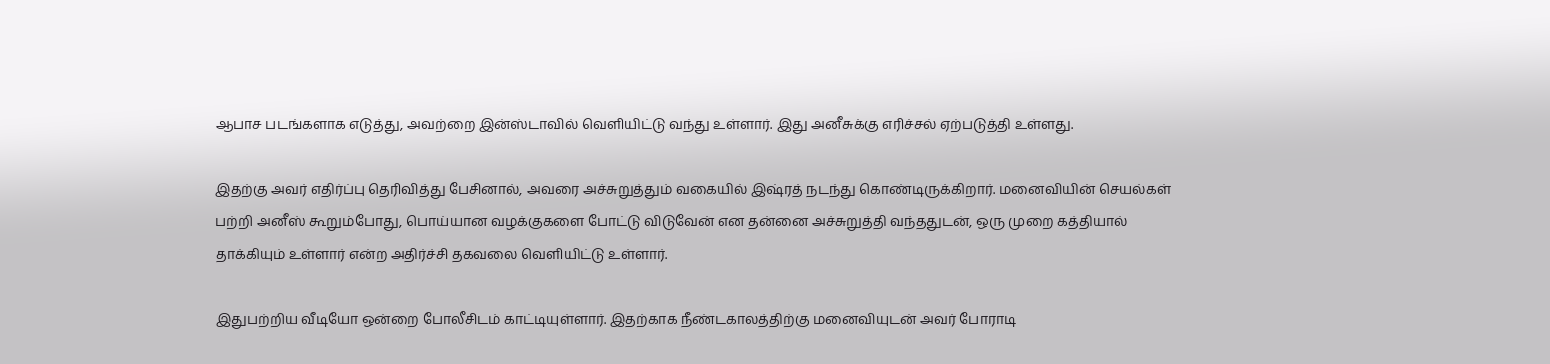ஆபாச படங்களாக எடுத்து, அவற்றை இன்ஸ்டாவில் வெளியிட்டு வந்து உள்ளார். இது அனீசுக்கு எரிச்சல் ஏற்படுத்தி உள்ளது.

இதற்கு அவர் எதிர்ப்பு தெரிவித்து பேசினால், அவரை அச்சுறுத்தும் வகையில் இஷ்ரத் நடந்து கொண்டிருக்கிறார். மனைவியின் செயல்கள் பற்றி அனீஸ் கூறும்போது, பொய்யான வழக்குகளை போட்டு விடுவேன் என தன்னை அச்சுறுத்தி வந்ததுடன், ஒரு முறை கத்தியால் தாக்கியும் உள்ளார் என்ற அதிர்ச்சி தகவலை வெளியிட்டு உள்ளார்.

இதுபற்றிய வீடியோ ஒன்றை போலீசிடம் காட்டியுள்ளார். இதற்காக நீண்டகாலத்திற்கு மனைவியுடன் அவர் போராடி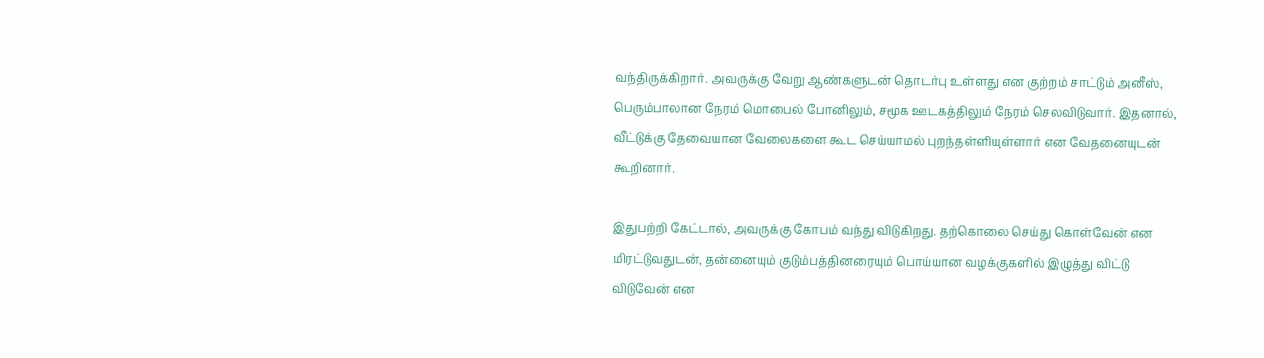வந்திருக்கிறார். அவருக்கு வேறு ஆண்களுடன் தொடர்பு உள்ளது என குற்றம் சாட்டும் அனீஸ், பெரும்பாலான நேரம் மொபைல் போனிலும், சமூக ஊடகத்திலும் நேரம் செலவிடுவார். இதனால், வீட்டுக்கு தேவையான வேலைகளை கூட செய்யாமல் புறந்தள்ளியுள்ளார் என வேதனையுடன் கூறினார்.

இதுபற்றி கேட்டால், அவருக்கு கோபம் வந்து விடுகிறது. தற்கொலை செய்து கொள்வேன் என மிரட்டுவதுடன், தன்னையும் குடும்பத்தினரையும் பொய்யான வழக்குகளில் இழுத்து விட்டு விடுவேன் என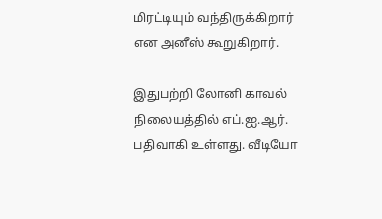மிரட்டியும் வந்திருக்கிறார் என அனீஸ் கூறுகிறார்.

இதுபற்றி லோனி காவல் நிலையத்தில் எப்.ஐ.ஆர். பதிவாகி உள்ளது. வீடியோ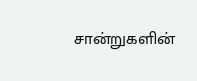சான்றுகளின்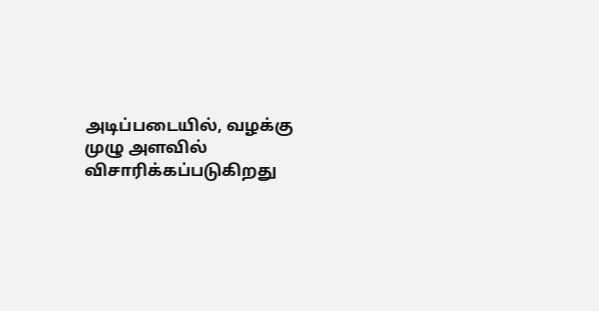அடிப்படையில், வழக்கு முழு அளவில் விசாரிக்கப்படுகிறது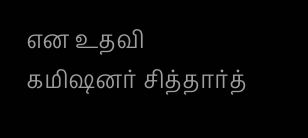என உதவி கமிஷனர் சித்தார்த்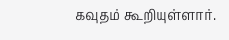கவுதம் கூறியுள்ளார்.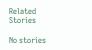Related Stories

No stories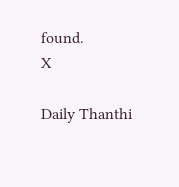found.
X

Daily Thanthi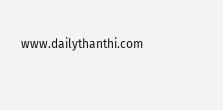www.dailythanthi.com